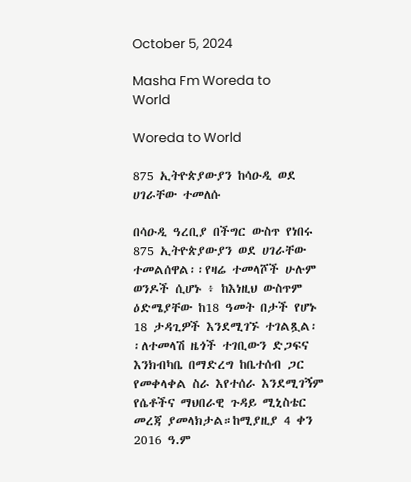October 5, 2024

Masha Fm Woreda to World

Woreda to World

875 ኢትዮጵያውያን ከሳዑዲ ወደ ሀገራቸው ተመለሱ

በሳዑዲ ዓረቢያ በችግር ውስጥ የነበሩ 875 ኢትዮጵያውያን ወደ ሀገራቸው ተመልሰዋል፡፡የዛሬ ተመላሾች ሁሉም ወንዶች ሲሆኑ ፥ ከእነዚህ ውስጥም ዕድሜያቸው ከ18 ዓመት በታች የሆኑ 18 ታዳጊዎች እንደሚገኙ ተገልጿል፡፡ለተመላሽ ዜጎች ተገቢውን ድጋፍና እንክብካቤ በማድረግ ከቤተሰብ ጋር የመቀላቀል ስራ እየተሰራ እንደሚገኝም የሴቶችና ማህበራዊ ጉዳይ ሚኒስቴር መረጃ ያመላክታል።ከሚያዚያ 4 ቀን 2016 ዓ.ም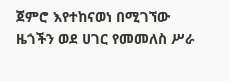ጀምሮ እየተከናወነ በሚገኘው ዜጎችን ወደ ሀገር የመመለስ ሥራ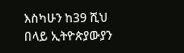እስካሁን ከ39 ሺህ በላይ ኢትዮጵያውያን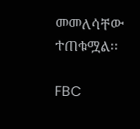መመለሳቸው ተጠቁሟል፡፡

FBC